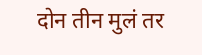दोन तीन मुलं तर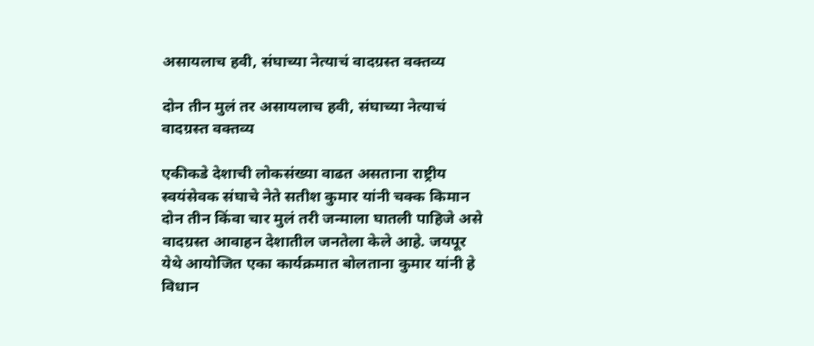असायलाच हवी, संघाच्या नेत्याचं वादग्रस्त वक्तव्य

दोन तीन मुलं तर असायलाच हवी, संघाच्या नेत्याचं वादग्रस्त वक्तव्य

एकीकडे देशाची लोकसंख्या वाढत असताना राष्ट्रीय स्वयंसेवक संघाचे नेते सतीश कुमार यांनी चक्क किमान दोन तीन किंवा चार मुलं तरी जन्माला घातली पाहिजे असे वादग्रस्त आवाहन देशातील जनतेला केले आहे. जयपूर येथे आयोजित एका कार्यक्रमात बोलताना कुमार यांनी हे विधान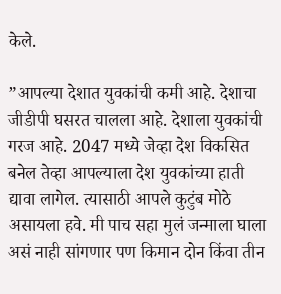केले.

”आपल्या देशात युवकांची कमी आहे. देशाचा जीडीपी घसरत चालला आहे. देशाला युवकांची गरज आहे. 2047 मध्ये जेव्हा देश विकसित बनेल तेव्हा आपल्याला देश युवकांच्या हाती द्यावा लागेल. त्यासाठी आपले कुटुंब मोठे असायला हवे. मी पाच सहा मुलं जन्माला घाला असं नाही सांगणार पण किमान दोन किंवा तीन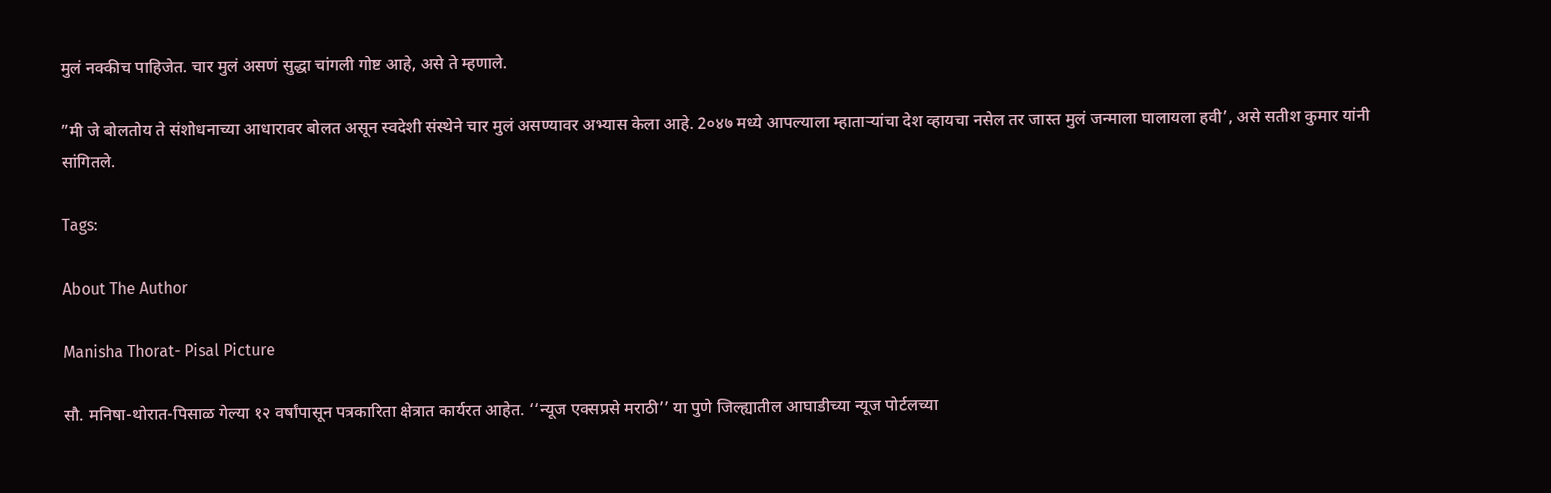मुलं नक्कीच पाहिजेत. चार मुलं असणं सुद्धा चांगली गोष्ट आहे, असे ते म्हणाले.

”मी जे बोलतोय ते संशोधनाच्या आधारावर बोलत असून स्वदेशी संस्थेने चार मुलं असण्यावर अभ्यास केला आहे. 2०४७ मध्ये आपल्याला म्हाताऱ्यांचा देश व्हायचा नसेल तर जास्त मुलं जन्माला घालायला हवी’, असे सतीश कुमार यांनी सांगितले.

Tags:

About The Author

Manisha Thorat- Pisal Picture

सौ. मनिषा-थोरात-पिसाळ गेल्या १२ वर्षांपासून पत्रकारिता क्षेत्रात कार्यरत आहेत. ‘‘न्यूज एक्सप्रसे मराठी’’ या पुणे जिल्ह्यातील आघाडीच्या न्यूज पोर्टलच्या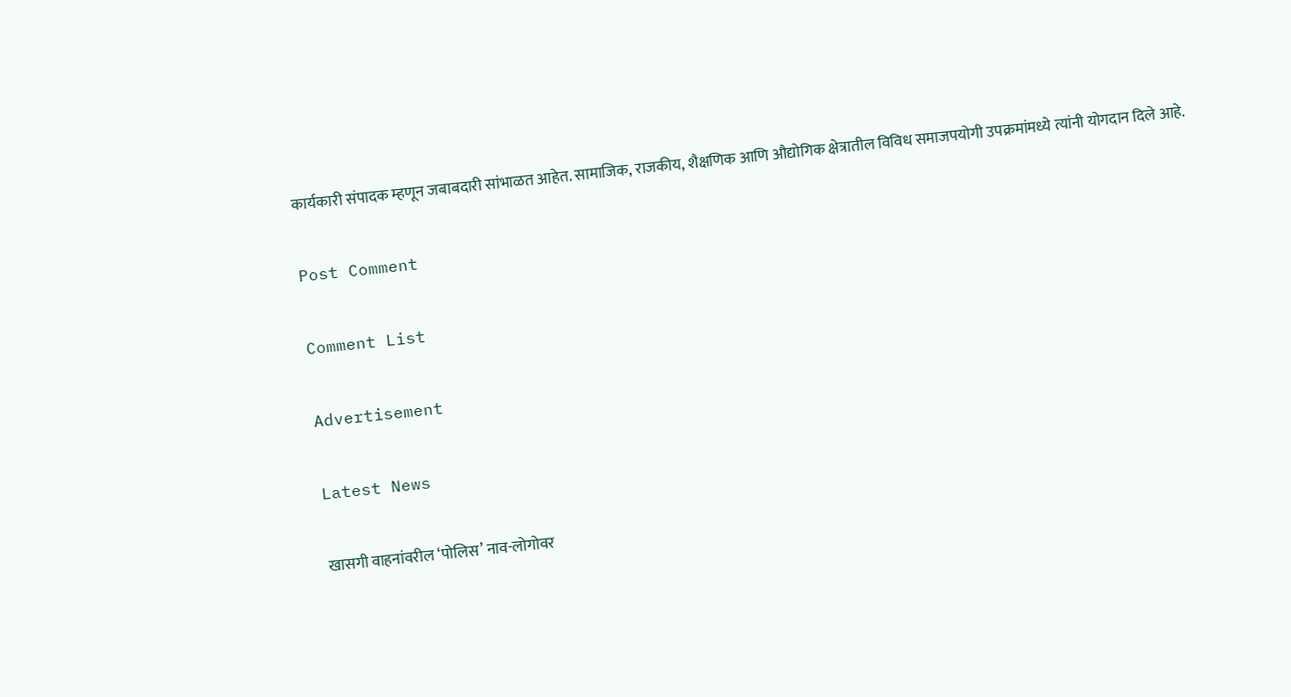कार्यकारी संपादक म्हणून जबाबदारी सांभाळत आहेत. सामाजिक, राजकीय, शैक्षणिक आणि औद्योगिक क्षेत्रातील विविध समाजपयोगी उपक्रमांमध्ये त्यांनी योगदान दिले आहे.

Post Comment

Comment List

Advertisement

Latest News

खासगी वाहनांवरील ‘पोलिस’ नाव-लोगोवर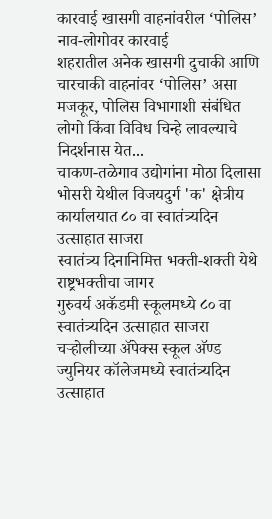कारवाई खासगी वाहनांवरील ‘पोलिस’ नाव-लोगोवर कारवाई
शहरातील अनेक खासगी दुचाकी आणि चारचाकी वाहनांवर ‘पोलिस’ असा मजकूर, पोलिस विभागाशी संबंधित लोगो किंवा विविध चिन्हे लावल्याचे निदर्शनास येत...
चाकण-तळेगाव उद्योगांना मोठा दिलासा
भोसरी येथील विजयदुर्ग 'क' क्षेत्रीय कार्यालयात ८० वा स्वातंत्र्यदिन उत्साहात साजरा
स्वातंत्र्य दिनानिमित्त भक्ती-शक्ती येथे राष्ट्रभक्तीचा जागर
गुरुवर्य अकॅडमी स्कूलमध्ये ८० वा स्वातंत्र्यदिन उत्साहात साजरा
चऱ्होलीच्या अ‍ॅपेक्स स्कूल अ‍ॅण्ड ज्युनियर कॉलेजमध्ये स्वातंत्र्यदिन उत्साहात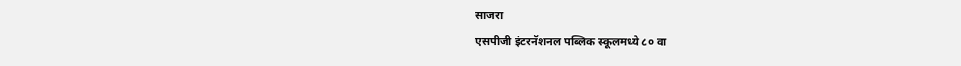साजरा
एसपीजी इंटरनॅशनल पब्लिक स्कूलमध्ये ८० वा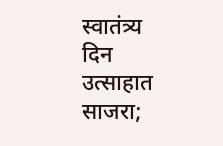स्वातंत्र्य दिन उत्साहात साजरा;